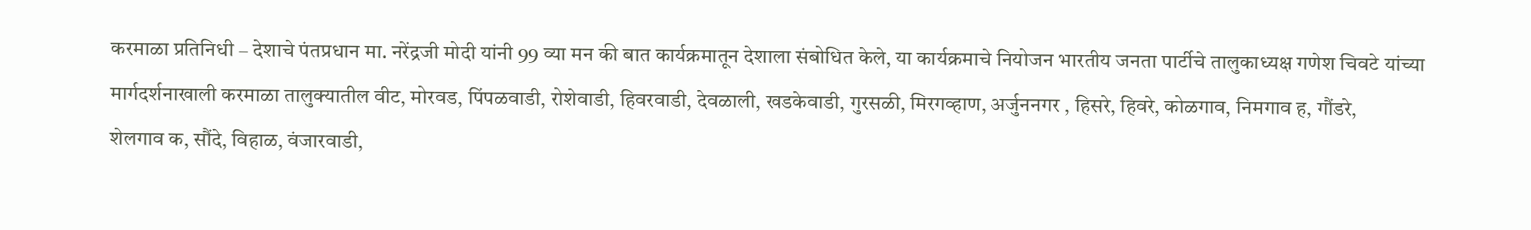करमाळा प्रतिनिधी – देशाचे पंतप्रधान मा. नरेंद्रजी मोदी यांनी 99 व्या मन की बात कार्यक्रमातून देशाला संबोधित केले, या कार्यक्रमाचे नियोजन भारतीय जनता पार्टीचे तालुकाध्यक्ष गणेश चिवटे यांच्या मार्गदर्शनाखाली करमाळा तालुक्यातील वीट, मोरवड, पिंपळवाडी, रोशेवाडी, हिवरवाडी, देवळाली, खडकेवाडी, गुरसळी, मिरगव्हाण, अर्जुननगर , हिसरे, हिवरे, कोळगाव, निमगाव ह, गौंडरे,
शेलगाव क, सौंदे, विहाळ, वंजारवाडी,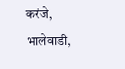करंजे, भालेवाडी,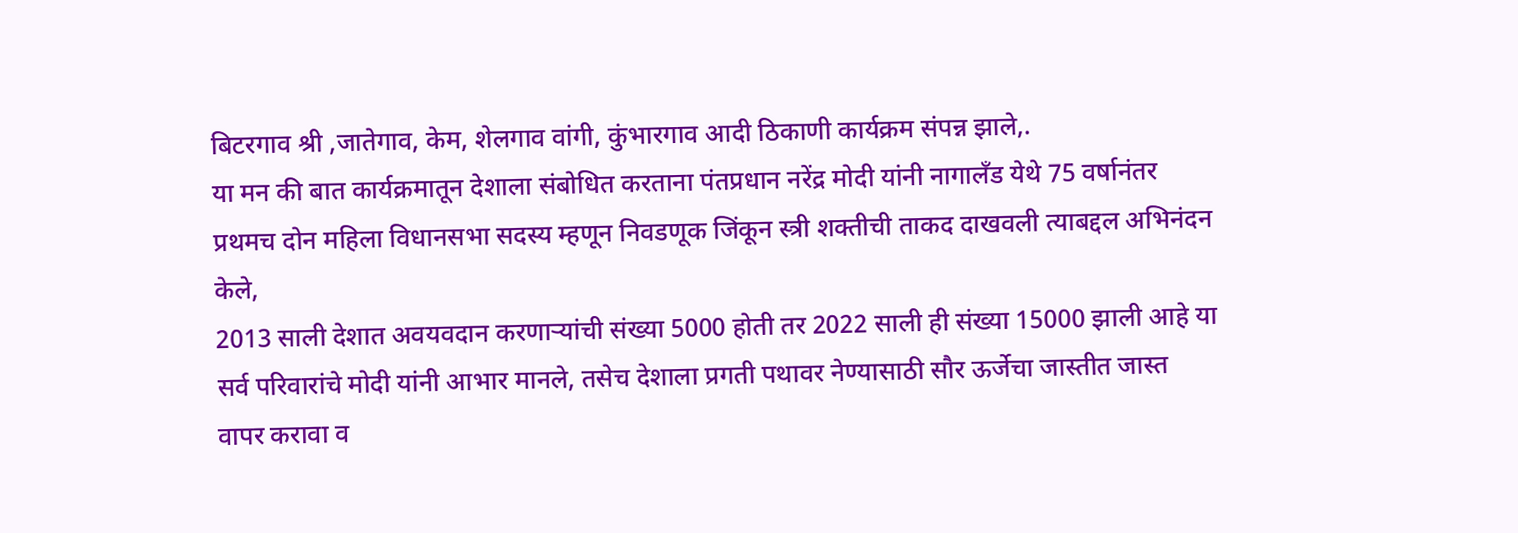बिटरगाव श्री ,जातेगाव, केम, शेलगाव वांगी, कुंभारगाव आदी ठिकाणी कार्यक्रम संपन्न झाले,.
या मन की बात कार्यक्रमातून देशाला संबोधित करताना पंतप्रधान नरेंद्र मोदी यांनी नागालँड येथे 75 वर्षानंतर प्रथमच दोन महिला विधानसभा सदस्य म्हणून निवडणूक जिंकून स्त्री शक्तीची ताकद दाखवली त्याबद्दल अभिनंदन केले,
2013 साली देशात अवयवदान करणाऱ्यांची संख्या 5000 होती तर 2022 साली ही संख्या 15000 झाली आहे या सर्व परिवारांचे मोदी यांनी आभार मानले, तसेच देशाला प्रगती पथावर नेण्यासाठी सौर ऊर्जेचा जास्तीत जास्त वापर करावा व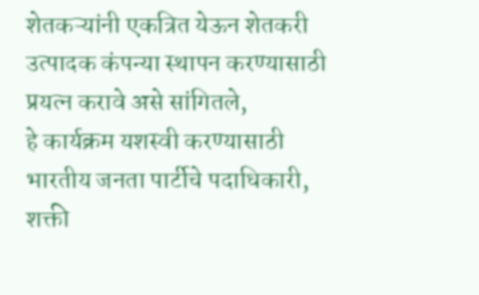शेतकऱ्यांनी एकत्रित येऊन शेतकरी उत्पादक कंपन्या स्थापन करण्यासाठी प्रयत्न करावे असे सांगितले,
हे कार्यक्रम यशस्वी करण्यासाठी भारतीय जनता पार्टीचे पदाधिकारी, शक्ती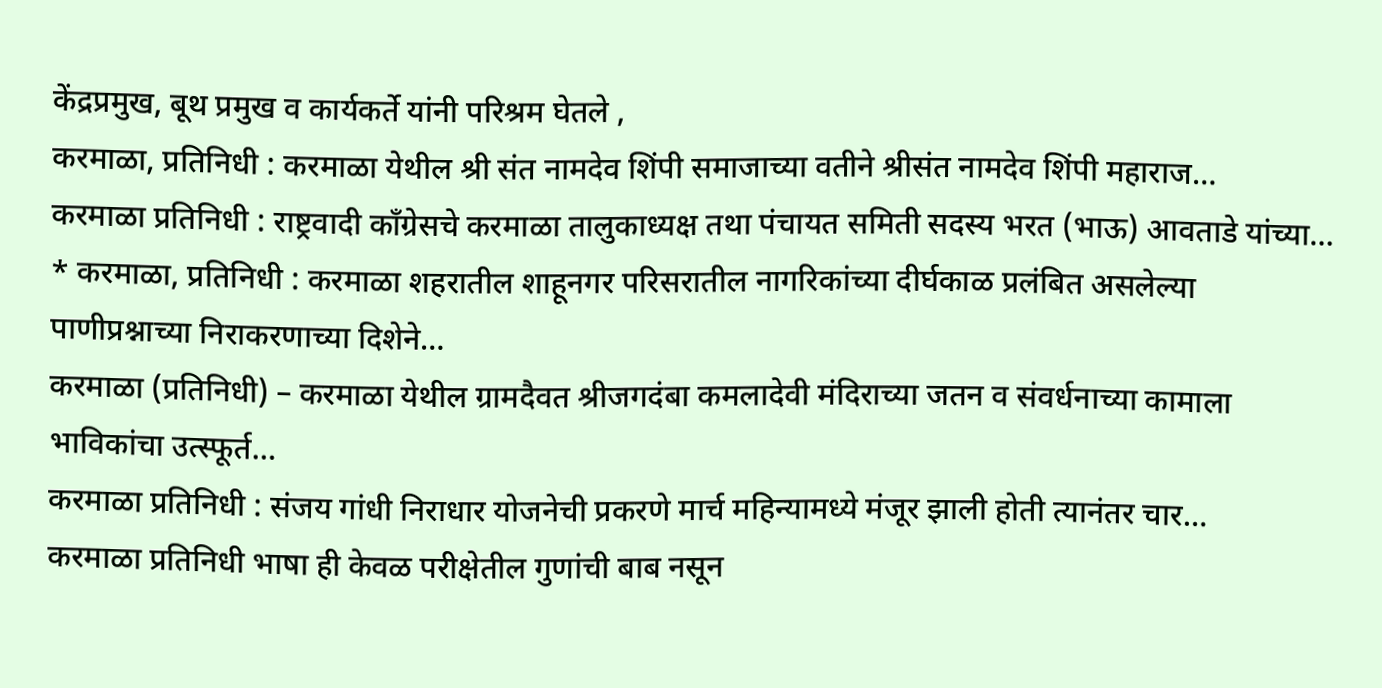केंद्रप्रमुख, बूथ प्रमुख व कार्यकर्ते यांनी परिश्रम घेतले ,
करमाळा, प्रतिनिधी : करमाळा येथील श्री संत नामदेव शिंपी समाजाच्या वतीने श्रीसंत नामदेव शिंपी महाराज…
करमाळा प्रतिनिधी : राष्ट्रवादी काँग्रेसचे करमाळा तालुकाध्यक्ष तथा पंचायत समिती सदस्य भरत (भाऊ) आवताडे यांच्या…
* करमाळा, प्रतिनिधी : करमाळा शहरातील शाहूनगर परिसरातील नागरिकांच्या दीर्घकाळ प्रलंबित असलेल्या पाणीप्रश्नाच्या निराकरणाच्या दिशेने…
करमाळा (प्रतिनिधी) – करमाळा येथील ग्रामदैवत श्रीजगदंबा कमलादेवी मंदिराच्या जतन व संवर्धनाच्या कामाला भाविकांचा उत्स्फूर्त…
करमाळा प्रतिनिधी : संजय गांधी निराधार योजनेची प्रकरणे मार्च महिन्यामध्ये मंजूर झाली होती त्यानंतर चार…
करमाळा प्रतिनिधी भाषा ही केवळ परीक्षेतील गुणांची बाब नसून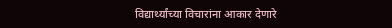विद्यार्थ्यांच्या विचारांना आकार देणारे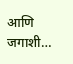आणि जगाशी…